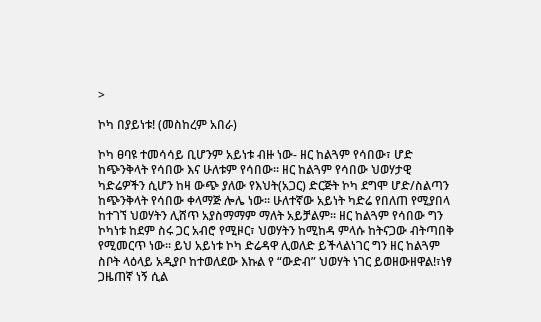>

ኮካ በያይነቱ! (መስከረም አበራ)

ኮካ ፀባዩ ተመሳሳይ ቢሆንም አይነቱ ብዙ ነው- ዘር ከልጓም የሳበው፣ ሆድ ከጭንቅላት የሳበው እና ሁለቱም የሳበው፡፡ ዘር ከልጓም የሳበው ህወሃታዊ ካድሬዎችን ሲሆን ከዛ ውጭ ያለው የእህት(አጋር) ድርጅት ኮካ ደግሞ ሆድ/ስልጣን ከጭንቅላት የሳበው ቀላማጅ ሎሌ ነው፡፡ ሁለተኛው አይነት ካድሬ የበለጠ የሚያበላ ከተገኘ ህወሃትን ሊሸጥ አያስማማም ማለት አይቻልም፡፡ ዘር ከልጓም የሳበው ግን ኮካነቱ ከደም ስሩ ጋር አብሮ የሚዞር፣ ህወሃትን ከሚከዳ ምላሱ ከትናጋው ብትጣበቅ የሚመርጥ ነው፡፡ ይህ አይነቱ ኮካ ድሬዳዋ ሊወለድ ይችላልነገር ግን ዘር ከልጓም ስቦት ላዕላይ አዲያቦ ከተወለደው እኩል የ “ውድብ” ህወሃት ነገር ይወዘውዘዋል!፣ነፃ ጋዜጠኛ ነኝ ሲል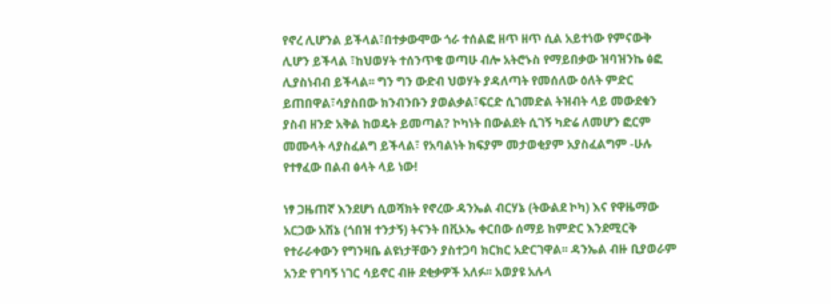የኖረ ሊሆንል ይችላል፣በተቃውሞው ጎራ ተሰልፎ ዘጥ ዘጥ ሲል አይተነው የምናውቅ ሊሆን ይችላል ፣ከህወሃት ተሰንጥቄ ወጣሁ ብሎ አትሮኑስ የማይበቃው ዝባዝንኬ ፅፎ ሊያስነብብ ይችላል፡፡ ግን ግን ውድብ ህወሃት ያዳለጣት የመሰለው ዕለት ምድር ይጠበዋል፣ሳያስበው ክንብንቡን ያወልቃል፣ፍርድ ሲገመድል ትዝብት ላይ መውደቁን ያስብ ዘንድ አቅል ከወዴት ይመጣል? ኮካነት በውልደት ሲገኝ ካድሬ ለመሆን ፎርም መሙላት ላያስፈልግ ይችላል፣ የአባልነት ክፍያም መታወቂያም አያስፈልግም -ሁሉ የተፃፈው በልብ ፅላት ላይ ነው!

ነፃ ጋዜጠኛ እንደሆነ ሲወሻክት የኖረው ዳንኤል ብርሃኔ (ትውልደ ኮካ) እና የዋዜማው አርጋው አሽኔ (ጎበዝ ተንታኝ) ትናንት በቪኦኤ ቀርበው ሰማይ ከምድር እንደሚርቅ የተራራቀውን የግንዛቤ ልዩነታቸውን ያስተጋባ ክርክር አድርገዋል፡፡ ዳንኤል ብዙ ቢያወራም አንድ የገባኝ ነገር ሳይኖር ብዙ ደቂቃዎች አለፉ፡፡ አወያዩ አሉላ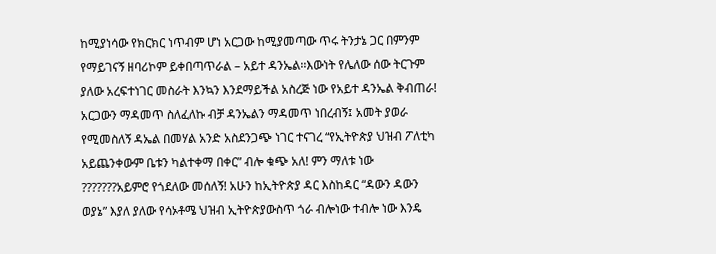ከሚያነሳው የክርክር ነጥብም ሆነ አርጋው ከሚያመጣው ጥሩ ትንታኔ ጋር በምንም የማይገናኝ ዘባሪኮም ይቀበጣጥራል – አይተ ዳንኤል፡፡እውነት የሌለው ሰው ትርጉም ያለው አረፍተነገር መስራት እንኳን እንደማይችል አስረጅ ነው የአይተ ዳንኤል ቅብጠራ! አርጋውን ማዳመጥ ስለፈለኩ ብቻ ዳንኤልን ማዳመጥ ነበረብኝ፤ አመት ያወራ የሚመስለኝ ዳኤል በመሃል አንድ አስደንጋጭ ነገር ተናገረ “የኢትዮጵያ ህዝብ ፖለቲካ አይጨንቀውም ቤቱን ካልተቀማ በቀር” ብሎ ቁጭ አለ! ምን ማለቱ ነው ???????አይምሮ የጎደለው መሰለኝ! አሁን ከኢትዮጵያ ዳር እስከዳር “ዳውን ዳውን ወያኔ” እያለ ያለው የሳኦቶሜ ህዝብ ኢትዮጵያውስጥ ጎራ ብሎነው ተብሎ ነው እንዴ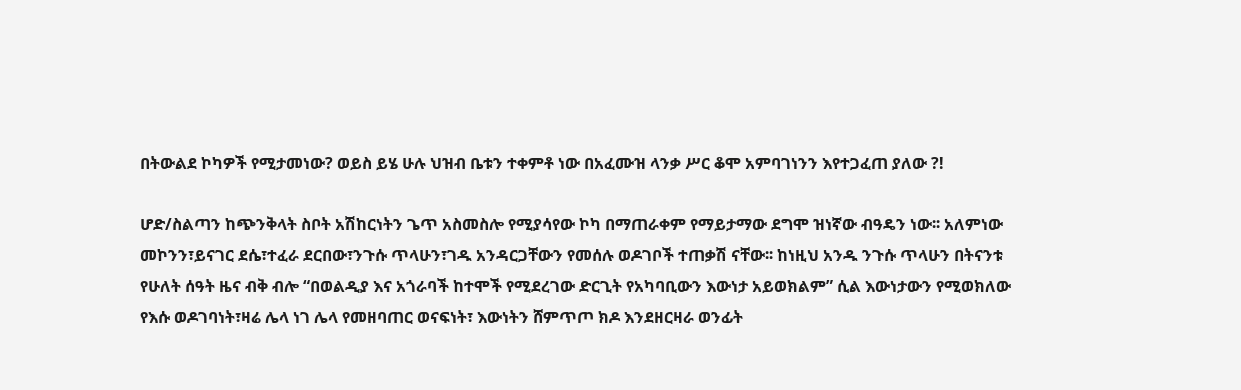በትውልደ ኮካዎች የሚታመነው? ወይስ ይሄ ሁሉ ህዝብ ቤቱን ተቀምቶ ነው በአፈሙዝ ላንቃ ሥር ቆሞ አምባገነንን እየተጋፈጠ ያለው ?!

ሆድ/ስልጣን ከጭንቅላት ስቦት አሽከርነትን ጌጥ አስመስሎ የሚያሳየው ኮካ በማጠራቀም የማይታማው ደግሞ ዝነኛው ብዓዴን ነው፡፡ አለምነው መኮንን፣ይናገር ደሴ፣ተፈራ ደርበው፣ንጉሱ ጥላሁን፣ገዱ አንዳርጋቸውን የመሰሉ ወዶገቦች ተጠቃሽ ናቸው፡፡ ከነዚህ አንዱ ንጉሱ ጥላሁን በትናንቱ የሁለት ሰዓት ዜና ብቅ ብሎ “በወልዲያ እና አጎራባች ከተሞች የሚደረገው ድርጊት የአካባቢውን እውነታ አይወክልም” ሲል እውነታውን የሚወክለው የእሱ ወዶገባነት፣ዛሬ ሌላ ነገ ሌላ የመዘባጠር ወናፍነት፣ እውነትን ሸምጥጦ ክዶ እንደዘርዛራ ወንፊት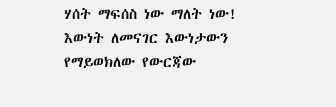ሃሰት ማፍሰስ ነው ማለት ነው! እውነት ለመናገር እውነታውን የማይወክለው የውርጃው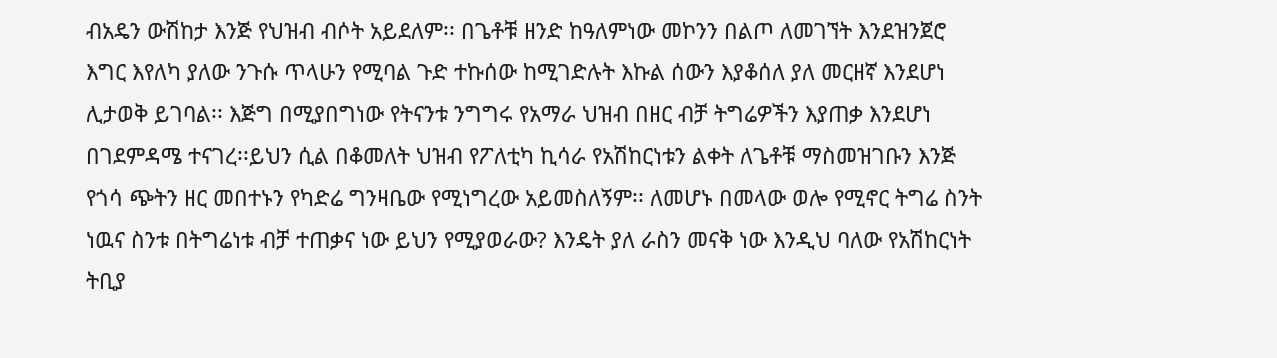ብአዴን ውሽከታ እንጅ የህዝብ ብሶት አይደለም፡፡ በጌቶቹ ዘንድ ከዓለምነው መኮንን በልጦ ለመገኘት እንደዝንጀሮ እግር እየለካ ያለው ንጉሱ ጥላሁን የሚባል ጉድ ተኩሰው ከሚገድሉት እኩል ሰውን እያቆሰለ ያለ መርዘኛ እንደሆነ ሊታወቅ ይገባል፡፡ እጅግ በሚያበግነው የትናንቱ ንግግሩ የአማራ ህዝብ በዘር ብቻ ትግሬዎችን እያጠቃ እንደሆነ በገደምዳሜ ተናገረ፡፡ይህን ሲል በቆመለት ህዝብ የፖለቲካ ኪሳራ የአሽከርነቱን ልቀት ለጌቶቹ ማስመዝገቡን እንጅ የጎሳ ጭትን ዘር መበተኑን የካድሬ ግንዛቤው የሚነግረው አይመስለኝም፡፡ ለመሆኑ በመላው ወሎ የሚኖር ትግሬ ስንት ነዉና ስንቱ በትግሬነቱ ብቻ ተጠቃና ነው ይህን የሚያወራው? እንዴት ያለ ራስን መናቅ ነው እንዲህ ባለው የአሽከርነት ትቢያ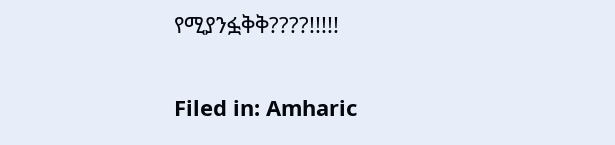የሚያንፏቅቅ????!!!!!

Filed in: Amharic